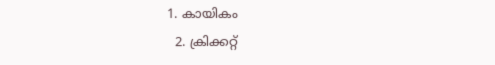1. കായികം
  2. ക്രിക്കറ്റ്‌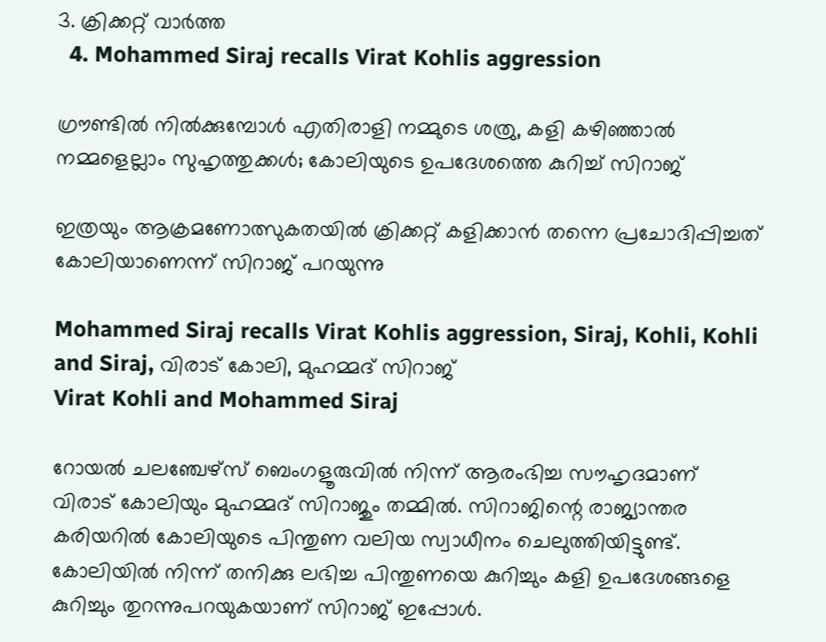3. ക്രിക്കറ്റ്‌ വാര്‍ത്ത
  4. Mohammed Siraj recalls Virat Kohlis aggression

ഗ്രൗണ്ടില്‍ നില്‍ക്കുമ്പോള്‍ എതിരാളി നമ്മുടെ ശത്രു, കളി കഴിഞ്ഞാല്‍ നമ്മളെല്ലാം സുഹൃത്തുക്കള്‍; കോലിയുടെ ഉപദേശത്തെ കുറിച്ച് സിറാജ്

ഇത്രയും ആക്രമണോത്സുകതയില്‍ ക്രിക്കറ്റ് കളിക്കാന്‍ തന്നെ പ്രചോദിപ്പിച്ചത് കോലിയാണെന്ന് സിറാജ് പറയുന്നു

Mohammed Siraj recalls Virat Kohlis aggression, Siraj, Kohli, Kohli and Siraj, വിരാട് കോലി, മുഹമ്മദ് സിറാജ്
Virat Kohli and Mohammed Siraj

റോയല്‍ ചലഞ്ചേഴ്‌സ് ബെംഗളൂരുവില്‍ നിന്ന് ആരംഭിച്ച സൗഹൃദമാണ് വിരാട് കോലിയും മുഹമ്മദ് സിറാജും തമ്മില്‍. സിറാജിന്റെ രാജ്യാന്തര കരിയറില്‍ കോലിയുടെ പിന്തുണ വലിയ സ്വാധീനം ചെലുത്തിയിട്ടുണ്ട്. കോലിയില്‍ നിന്ന് തനിക്കു ലഭിച്ച പിന്തുണയെ കുറിച്ചും കളി ഉപദേശങ്ങളെ കുറിച്ചും തുറന്നുപറയുകയാണ് സിറാജ് ഇപ്പോള്‍.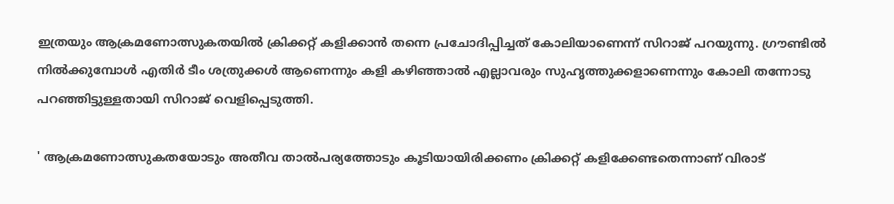ഇത്രയും ആക്രമണോത്സുകതയില്‍ ക്രിക്കറ്റ് കളിക്കാന്‍ തന്നെ പ്രചോദിപ്പിച്ചത് കോലിയാണെന്ന് സിറാജ് പറയുന്നു. ഗ്രൗണ്ടില്‍ നില്‍ക്കുമ്പോള്‍ എതിര്‍ ടീം ശത്രുക്കള്‍ ആണെന്നും കളി കഴിഞ്ഞാല്‍ എല്ലാവരും സുഹൃത്തുക്കളാണെന്നും കോലി തന്നോടു പറഞ്ഞിട്ടുള്ളതായി സിറാജ് വെളിപ്പെടുത്തി.

' ആക്രമണോത്സുകതയോടും അതീവ താല്‍പര്യത്തോടും കൂടിയായിരിക്കണം ക്രിക്കറ്റ് കളിക്കേണ്ടതെന്നാണ് വിരാട്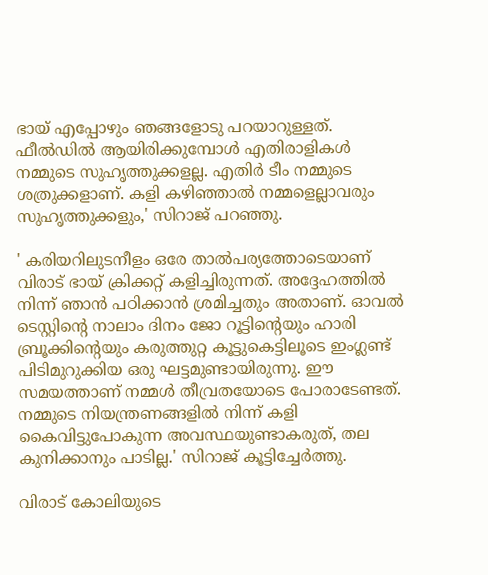ഭായ് എപ്പോഴും ഞങ്ങളോടു പറയാറുള്ളത്. ഫീല്‍ഡില്‍ ആയിരിക്കുമ്പോള്‍ എതിരാളികള്‍ നമ്മുടെ സുഹൃത്തുക്കളല്ല. എതിര്‍ ടീം നമ്മുടെ ശത്രുക്കളാണ്. കളി കഴിഞ്ഞാല്‍ നമ്മളെല്ലാവരും സുഹൃത്തുക്കളും,' സിറാജ് പറഞ്ഞു.

' കരിയറിലുടനീളം ഒരേ താല്‍പര്യത്തോടെയാണ് വിരാട് ഭായ് ക്രിക്കറ്റ് കളിച്ചിരുന്നത്. അദ്ദേഹത്തില്‍ നിന്ന് ഞാന്‍ പഠിക്കാന്‍ ശ്രമിച്ചതും അതാണ്. ഓവല്‍ ടെസ്റ്റിന്റെ നാലാം ദിനം ജോ റൂട്ടിന്റെയും ഹാരി ബ്രൂക്കിന്റെയും കരുത്തുറ്റ കൂട്ടുകെട്ടിലൂടെ ഇംഗ്ലണ്ട് പിടിമുറുക്കിയ ഒരു ഘട്ടമുണ്ടായിരുന്നു. ഈ സമയത്താണ് നമ്മള്‍ തീവ്രതയോടെ പോരാടേണ്ടത്. നമ്മുടെ നിയന്ത്രണങ്ങളില്‍ നിന്ന് കളി കൈവിട്ടുപോകുന്ന അവസ്ഥയുണ്ടാകരുത്, തല കുനിക്കാനും പാടില്ല.' സിറാജ് കൂട്ടിച്ചേര്‍ത്തു.

വിരാട് കോലിയുടെ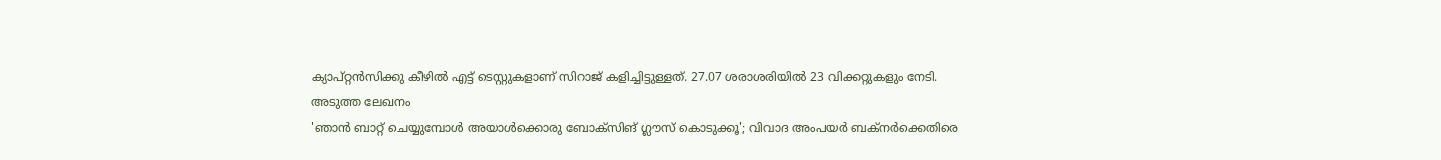ക്യാപ്റ്റന്‍സിക്കു കീഴില്‍ എട്ട് ടെസ്റ്റുകളാണ് സിറാജ് കളിച്ചിട്ടുള്ളത്. 27.07 ശരാശരിയില്‍ 23 വിക്കറ്റുകളും നേടി.
അടുത്ത ലേഖനം
'ഞാന്‍ ബാറ്റ് ചെയ്യുമ്പോള്‍ അയാള്‍ക്കൊരു ബോക്‌സിങ് ഗ്ലൗസ് കൊടുക്കൂ'; വിവാദ അംപയര്‍ ബക്‌നര്‍ക്കെതിരെ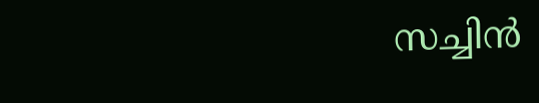സച്ചിന്‍